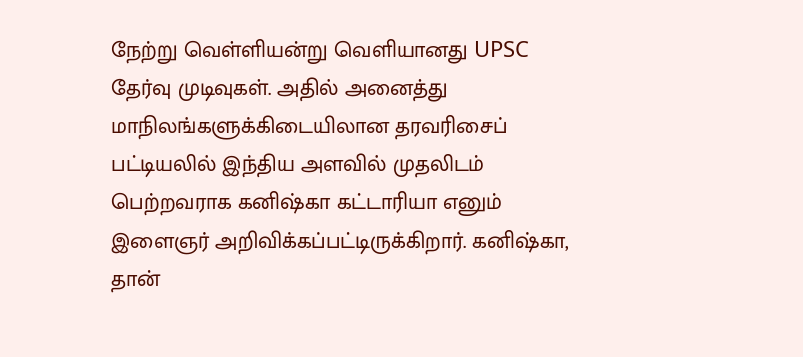நேற்று வெள்ளியன்று வெளியானது UPSC தேர்வு முடிவுகள். அதில் அனைத்து மாநிலங்களுக்கிடையிலான தரவரிசைப் பட்டியலில் இந்திய அளவில் முதலிடம் பெற்றவராக கனிஷ்கா கட்டாரியா எனும் இளைஞர் அறிவிக்கப்பட்டிருக்கிறார். கனிஷ்கா, தான்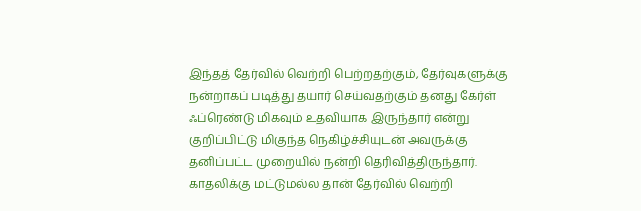இந்தத் தேர்வில் வெற்றி பெற்றதற்கும், தேர்வுகளுக்கு நன்றாகப் படித்து தயார் செய்வதற்கும் தனது கேர்ள் ஃப்ரெண்டு மிகவும் உதவியாக இருந்தார் என்று குறிப்பிட்டு மிகுந்த நெகிழ்ச்சியுடன் அவருக்கு தனிப்பட்ட முறையில் நன்றி தெரிவித்திருந்தார். காதலிக்கு மட்டுமல்ல தான் தேர்வில் வெற்றி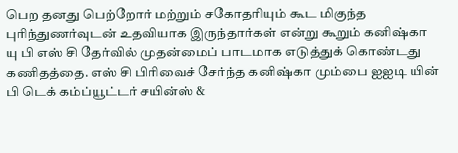பெற தனது பெற்றோர் மற்றும் சகோதரியும் கூட மிகுந்த புரிந்துணர்வுடன் உதவியாக இருந்தார்கள் என்று கூறும் கனிஷ்கா யு பி எஸ் சி தேர்வில் முதன்மைப் பாடமாக எடுத்துக் கொண்டது கணிதத்தை. எஸ் சி பிரிவைச் சேர்ந்த கனிஷ்கா மும்பை ஐஐடி யின் பி டெக் கம்ப்யூட்டர் சயின்ஸ் &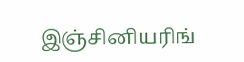இஞ்சினியரிங்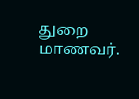துறை மாணவர்.